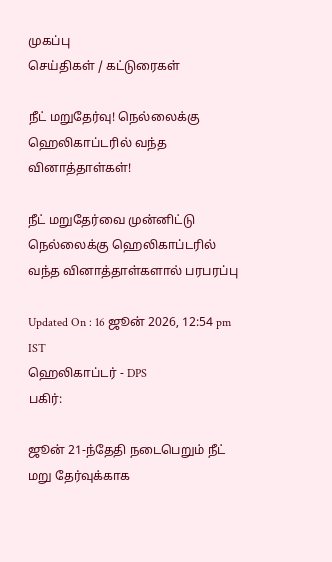முகப்பு
செய்திகள் / கட்டுரைகள்

நீட் மறுதேர்வு! நெல்லைக்கு ஹெலிகாப்டரில் வந்த வினாத்தாள்கள்!

நீட் மறுதேர்வை முன்னிட்டு நெல்லைக்கு ஹெலிகாப்டரில் வந்த வினாத்தாள்களால் பரபரப்பு

Updated On : 16 ஜூன் 2026, 12:54 pm IST
ஹெலிகாப்டர் - DPS
பகிர்:

ஜூன் 21-ந்தேதி நடைபெறும் நீட் மறு தேர்வுக்காக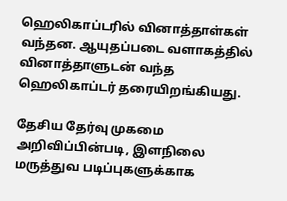ஹெலிகாப்டரில் வினாத்தாள்கள் வந்தன. ஆயுதப்படை வளாகத்தில் வினாத்தாளுடன் வந்த ஹெலிகாப்டர் தரையிறங்கியது.

தேசிய தேர்வு முகமை அறிவிப்பின்படி, இளநிலை மருத்துவ படிப்புகளுக்காக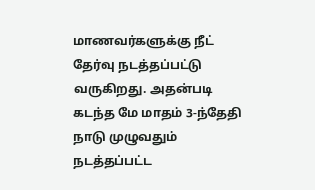மாணவர்களுக்கு நீட் தேர்வு நடத்தப்பட்டு வருகிறது. அதன்படி கடந்த மே மாதம் 3-ந்தேதி நாடு முழுவதும் நடத்தப்பட்ட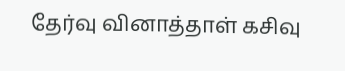தேர்வு வினாத்தாள் கசிவு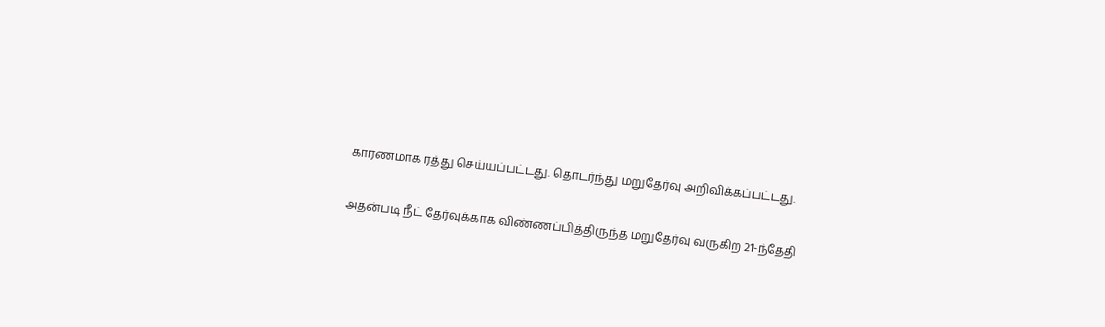காரணமாக ரத்து செய்யப்பட்டது. தொடர்ந்து மறுதேர்வு அறிவிக்கப்பட்டது.

அதன்படி நீட் தேர்வுக்காக விண்ணப்பித்திருந்த மறுதேர்வு வருகிற 21-ந்தேதி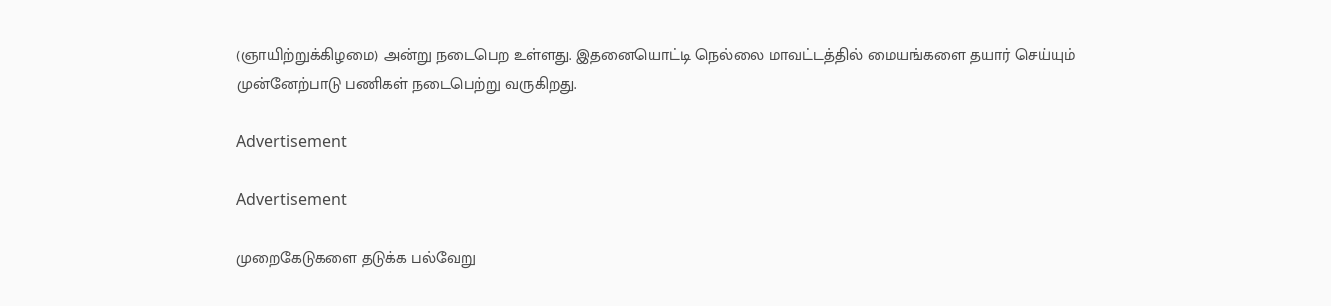(ஞாயிற்றுக்கிழமை) அன்று நடைபெற உள்ளது. இதனையொட்டி நெல்லை மாவட்டத்தில் மையங்களை தயார் செய்யும் முன்னேற்பாடு பணிகள் நடைபெற்று வருகிறது.

Advertisement

Advertisement

முறைகேடுகளை தடுக்க பல்வேறு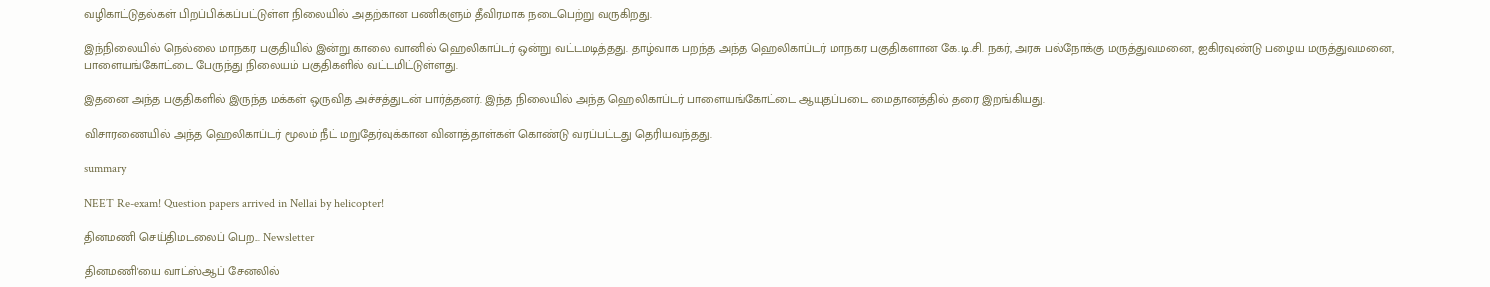வழிகாட்டுதல்கள் பிறப்பிக்கப்பட்டுள்ள நிலையில் அதற்கான பணிகளும் தீவிரமாக நடைபெற்று வருகிறது.

இந்நிலையில் நெல்லை மாநகர பகுதியில் இன்று காலை வானில் ஹெலிகாப்டர் ஒன்று வட்டமடித்தது. தாழ்வாக பறந்த அந்த ஹெலிகாப்டர் மாநகர பகுதிகளான கே.டி.சி. நகர், அரசு பல்நோக்கு மருத்துவமனை, ஐகிரவுண்டு பழைய மருத்துவமனை, பாளையங்கோட்டை பேருந்து நிலையம் பகுதிகளில் வட்டமிட்டுள்ளது.

இதனை அந்த பகுதிகளில் இருந்த மக்கள் ஒருவித அச்சத்துடன் பார்த்தனர். இந்த நிலையில் அந்த ஹெலிகாப்டர் பாளையங்கோட்டை ஆயுதப்படை மைதானத்தில் தரை இறங்கியது.

விசாரணையில் அந்த ஹெலிகாப்டர் மூலம் நீட் மறுதேர்வுக்கான வினாத்தாள்கள் கொண்டு வரப்பட்டது தெரியவந்தது.

summary

NEET Re-exam! Question papers arrived in Nellai by helicopter!

தினமணி செய்திமடலைப் பெற... Newsletter

தினமணி'யை வாட்ஸ்ஆப் சேனலில்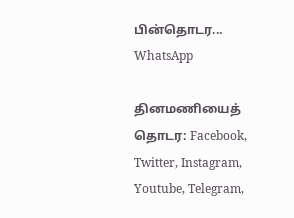பின்தொடர... WhatsApp

தினமணியைத் தொடர: Facebook, Twitter, Instagram, Youtube, Telegram,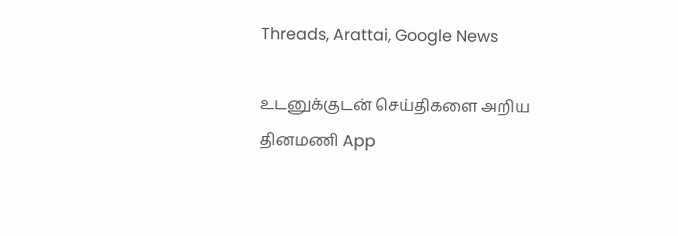Threads, Arattai, Google News

உடனுக்குடன் செய்திகளை அறிய தினமணி App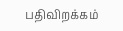பதிவிறக்கம்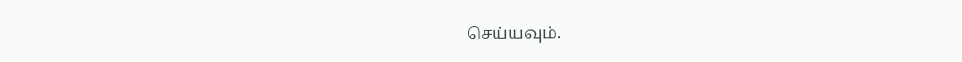செய்யவும்.